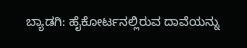ಬ್ಯಾಡಗಿ: ಹೈಕೋರ್ಟನಲ್ಲಿರುವ ದಾವೆಯನ್ನು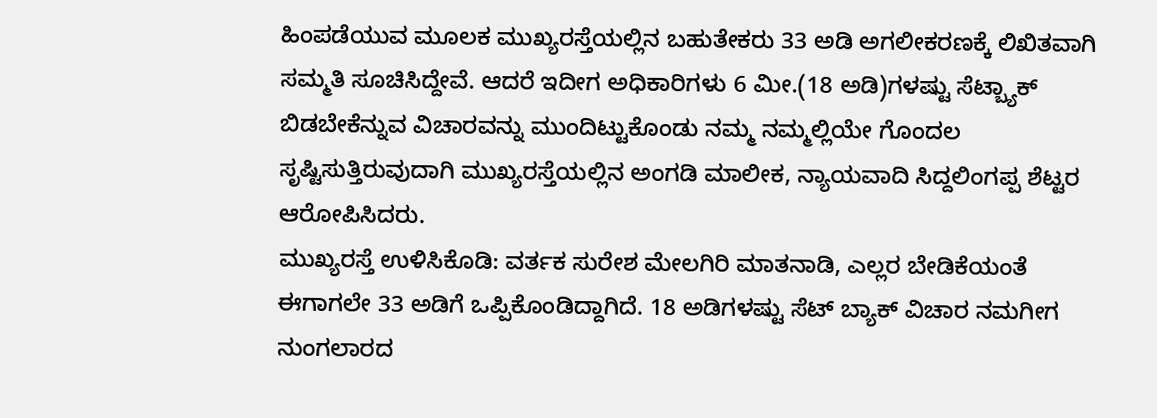ಹಿಂಪಡೆಯುವ ಮೂಲಕ ಮುಖ್ಯರಸ್ತೆಯಲ್ಲಿನ ಬಹುತೇಕರು 33 ಅಡಿ ಅಗಲೀಕರಣಕ್ಕೆ ಲಿಖಿತವಾಗಿ ಸಮ್ಮತಿ ಸೂಚಿಸಿದ್ದೇವೆ. ಆದರೆ ಇದೀಗ ಅಧಿಕಾರಿಗಳು 6 ಮೀ.(18 ಅಡಿ)ಗಳಷ್ಟು ಸೆಟ್ಬ್ಯಾಕ್ ಬಿಡಬೇಕೆನ್ನುವ ವಿಚಾರವನ್ನು ಮುಂದಿಟ್ಟುಕೊಂಡು ನಮ್ಮ ನಮ್ಮಲ್ಲಿಯೇ ಗೊಂದಲ ಸೃಷ್ಟಿಸುತ್ತಿರುವುದಾಗಿ ಮುಖ್ಯರಸ್ತೆಯಲ್ಲಿನ ಅಂಗಡಿ ಮಾಲೀಕ, ನ್ಯಾಯವಾದಿ ಸಿದ್ದಲಿಂಗಪ್ಪ ಶೆಟ್ಟರ ಆರೋಪಿಸಿದರು.
ಮುಖ್ಯರಸ್ತೆ ಉಳಿಸಿಕೊಡಿ: ವರ್ತಕ ಸುರೇಶ ಮೇಲಗಿರಿ ಮಾತನಾಡಿ, ಎಲ್ಲರ ಬೇಡಿಕೆಯಂತೆ ಈಗಾಗಲೇ 33 ಅಡಿಗೆ ಒಪ್ಪಿಕೊಂಡಿದ್ದಾಗಿದೆ. 18 ಅಡಿಗಳಷ್ಟು ಸೆಟ್ ಬ್ಯಾಕ್ ವಿಚಾರ ನಮಗೀಗ ನುಂಗಲಾರದ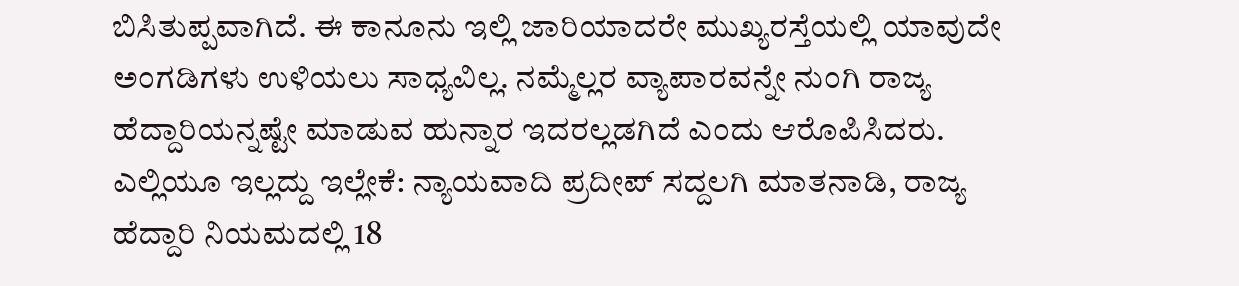ಬಿಸಿತುಪ್ಪವಾಗಿದೆ. ಈ ಕಾನೂನು ಇಲ್ಲಿ ಜಾರಿಯಾದರೇ ಮುಖ್ಯರಸ್ತೆಯಲ್ಲಿ ಯಾವುದೇ ಅಂಗಡಿಗಳು ಉಳಿಯಲು ಸಾಧ್ಯವಿಲ್ಲ. ನಮ್ಮೆಲ್ಲರ ವ್ಯಾಪಾರವನ್ನೇ ನುಂಗಿ ರಾಜ್ಯ ಹೆದ್ದಾರಿಯನ್ನಷ್ಟೇ ಮಾಡುವ ಹುನ್ನಾರ ಇದರಲ್ಲಡಗಿದೆ ಎಂದು ಆರೊಪಿಸಿದರು.
ಎಲ್ಲಿಯೂ ಇಲ್ಲದ್ದು ಇಲ್ಲೇಕೆ: ನ್ಯಾಯವಾದಿ ಪ್ರದೀಪ್ ಸದ್ದಲಗಿ ಮಾತನಾಡಿ, ರಾಜ್ಯ ಹೆದ್ದಾರಿ ನಿಯಮದಲ್ಲಿ 18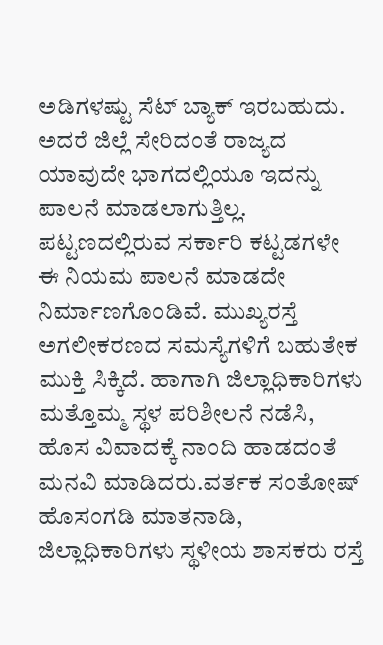ಅಡಿಗಳಷ್ಟು ಸೆಟ್ ಬ್ಯಾಕ್ ಇರಬಹುದು. ಅದರೆ ಜಿಲ್ಲೆ ಸೇರಿದಂತೆ ರಾಜ್ಯದ ಯಾವುದೇ ಭಾಗದಲ್ಲಿಯೂ ಇದನ್ನು ಪಾಲನೆ ಮಾಡಲಾಗುತ್ತಿಲ್ಲ. ಪಟ್ಟಣದಲ್ಲಿರುವ ಸರ್ಕಾರಿ ಕಟ್ಟಡಗಳೇ ಈ ನಿಯಮ ಪಾಲನೆ ಮಾಡದೇ ನಿರ್ಮಾಣಗೊಂಡಿವೆ. ಮುಖ್ಯರಸ್ತೆ ಅಗಲೀಕರಣದ ಸಮಸ್ಯೆಗಳಿಗೆ ಬಹುತೇಕ ಮುಕ್ತಿ ಸಿಕ್ಕಿದೆ. ಹಾಗಾಗಿ ಜಿಲ್ಲಾಧಿಕಾರಿಗಳು ಮತ್ತೊಮ್ಮ ಸ್ಥಳ ಪರಿಶೀಲನೆ ನಡೆಸಿ, ಹೊಸ ವಿವಾದಕ್ಕೆ ನಾಂದಿ ಹಾಡದಂತೆ ಮನವಿ ಮಾಡಿದರು.ವರ್ತಕ ಸಂತೋಷ್ ಹೊಸಂಗಡಿ ಮಾತನಾಡಿ, ಜಿಲ್ಲಾಧಿಕಾರಿಗಳು ಸ್ಥಳೀಯ ಶಾಸಕರು ರಸ್ತೆ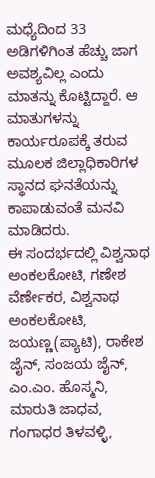ಮಧ್ಯೆದಿಂದ 33 ಅಡಿಗಳಿಗಿಂತ ಹೆಚ್ಚು ಜಾಗ ಅವಶ್ಯವಿಲ್ಲ ಎಂದು ಮಾತನ್ನು ಕೊಟ್ಟಿದ್ದಾರೆ. ಆ ಮಾತುಗಳನ್ನು ಕಾರ್ಯರೂಪಕ್ಕೆ ತರುವ ಮೂಲಕ ಜಿಲ್ಲಾಧಿಕಾರಿಗಳ ಸ್ಥಾನದ ಘನತೆಯನ್ನು ಕಾಪಾಡುವಂತೆ ಮನವಿ ಮಾಡಿದರು.
ಈ ಸಂದರ್ಭದಲ್ಲಿ ವಿಶ್ವನಾಥ ಅಂಕಲಕೋಟಿ, ಗಣೇಶ ವೆರ್ಣೇಕರ, ವಿಶ್ವನಾಥ ಅಂಕಲಕೋಟಿ, ಜಯಣ್ಣ(ಪ್ಯಾಟಿ), ರಾಕೇಶ ಜೈನ್, ಸಂಜಯ ಜೈನ್, ಎಂ.ಎಂ. ಹೊಸ್ಮನಿ, ಮಾರುತಿ ಜಾಧವ, ಗಂಗಾಧರ ತಿಳವಳ್ಳಿ,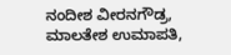ನಂದೀಶ ವೀರನಗೌಡ್ರ, ಮಾಲತೇಶ ಉಮಾಪತಿ,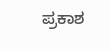ಪ್ರಕಾಶ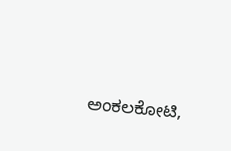ಅಂಕಲಕೋಟಿ,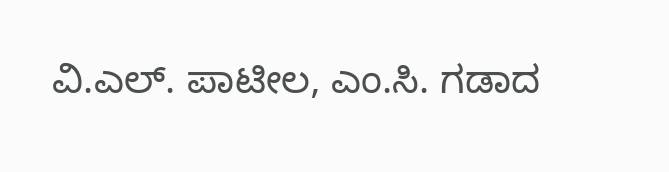ವಿ.ಎಲ್. ಪಾಟೀಲ, ಎಂ.ಸಿ. ಗಡಾದ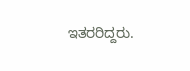ಇತರರಿದ್ದರು.